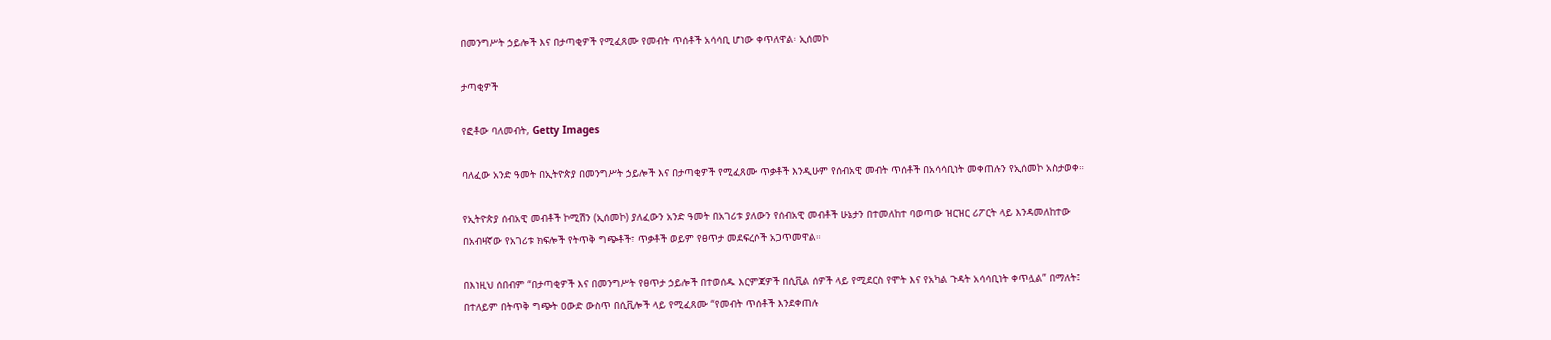በመንግሥት ኃይሎች እና በታጣቂዎች የሚፈጸሙ የመብት ጥሰቶች አሳሳቢ ሆነው ቀጥለዋል፡ ኢሰመኮ

ታጣቂዎች

የፎቶው ባለመብት, Getty Images

ባለፈው አንድ ዓመት በኢትዮጵያ በመንግሥት ኃይሎች እና በታጣቂዎች የሚፈጸሙ ጥቃቶች እንዲሁም የሰብአዊ መብት ጥሰቶች በአሳሳቢነት መቀጠሉን የኢሰመኮ አስታወቀ።

የኢትዮጵያ ሰብአዊ መብቶች ኮሚሽን (ኢሰመኮ) ያለፈውን አንድ ዓመት በአገሪቱ ያለውን የሰብአዊ መብቶች ሁኔታን በተመለከተ ባወጣው ዝርዝር ሪፖርት ላይ እንዳመለከተው በአብዛኛው የአገሪቱ ክፍሎች የትጥቅ ግጭቶች፣ ጥቃቶች ወይም የፀጥታ መደፍረሶች አጋጥመዋል።

በእነዚህ ሰበብም “በታጣቂዎች እና በመንግሥት የፀጥታ ኃይሎች በተወሰዱ እርምጃዎች በሲቪል ሰዎች ላይ የሚደርስ የሞት እና የአካል ጉዳት አሳሳቢነት ቀጥሏል” በማለት፤ በተለይም በትጥቅ ግጭት ዐውድ ውስጥ በሲቪሎች ላይ የሚፈጸሙ “የመብት ጥሰቶች እንደቀጠሉ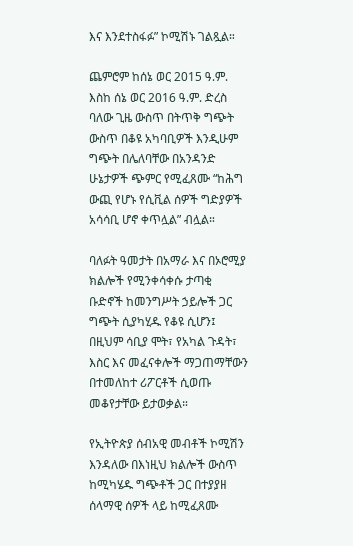እና እንደተስፋፉ” ኮሚሽኑ ገልጿል።

ጨምሮም ከሰኔ ወር 2015 ዓ.ም. እስከ ሰኔ ወር 2016 ዓ.ም. ድረስ ባለው ጊዜ ውስጥ በትጥቅ ግጭት ውስጥ በቆዩ አካባቢዎች እንዲሁም ግጭት በሌለባቸው በአንዳንድ ሁኔታዎች ጭምር የሚፈጸሙ “ከሕግ ውጪ የሆኑ የሲቪል ሰዎች ግድያዎች አሳሳቢ ሆኖ ቀጥሏል” ብሏል።

ባለፉት ዓመታት በአማራ እና በኦሮሚያ ክልሎች የሚንቀሳቀሱ ታጣቂ ቡድኖች ከመንግሥት ኃይሎች ጋር ግጭት ሲያካሂዱ የቆዩ ሲሆን፤ በዚህም ሳቢያ ሞት፣ የአካል ጉዳት፣ እስር እና መፈናቀሎች ማጋጠማቸውን በተመለከተ ሪፖርቶች ሲወጡ መቆየታቸው ይታወቃል።

የኢትዮጵያ ሰብአዊ መብቶች ኮሚሽን እንዳለው በእነዚህ ክልሎች ውስጥ ከሚካሄዱ ግጭቶች ጋር በተያያዘ ሰላማዊ ሰዎች ላይ ከሚፈጸሙ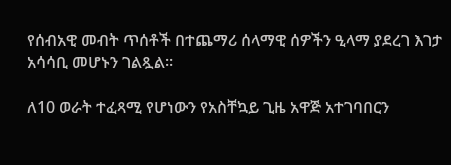የሰብአዊ መብት ጥሰቶች በተጨማሪ ሰላማዊ ሰዎችን ዒላማ ያደረገ እገታ አሳሳቢ መሆኑን ገልጿል።

ለ10 ወራት ተፈጻሚ የሆነውን የአስቸኳይ ጊዜ አዋጅ አተገባበርን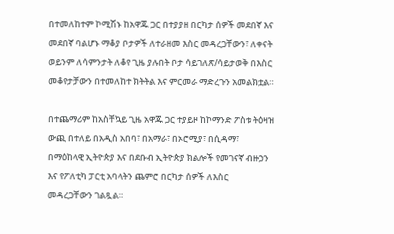በተመለከተም ኮሚሽኑ ከአዋጁ ጋር በተያያዘ በርካታ ሰዎች መደበኛ እና መደበኛ ባልሆኑ ማቆያ ቦታዎች ለተራዘመ እስር መዳረጋቸውን፣ ለቀናት ወይንም ለሳምንታት ለቆየ ጊዜ ያሉበት ቦታ ሳይገለጽ/ሳይታወቅ በእስር መቆየታቻውን በተመለከተ ክትትል እና ምርመራ ማድረጉን አመልክቷል።

በተጨማሪም ከአስቸኳይ ጊዜ አዋጁ ጋር ተያይዞ ከኮማንድ ፖስቱ ትዕዛዝ ውጪ በተለይ በአዲስ አበባ፣ በአማራ፣ በኦሮሚያ፣ በሲዳማ፣ በማዕከላዊ ኢትዮጵያ እና በደቡብ ኢትዮጵያ ክልሎች የመገናኛ ብዙኃን እና የፖለቲካ ፓርቲ አባላትን ጨምሮ በርካታ ሰዎች ለእስር መዳረጋቸውን ገልጿል።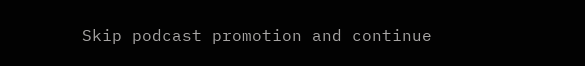Skip podcast promotion and continue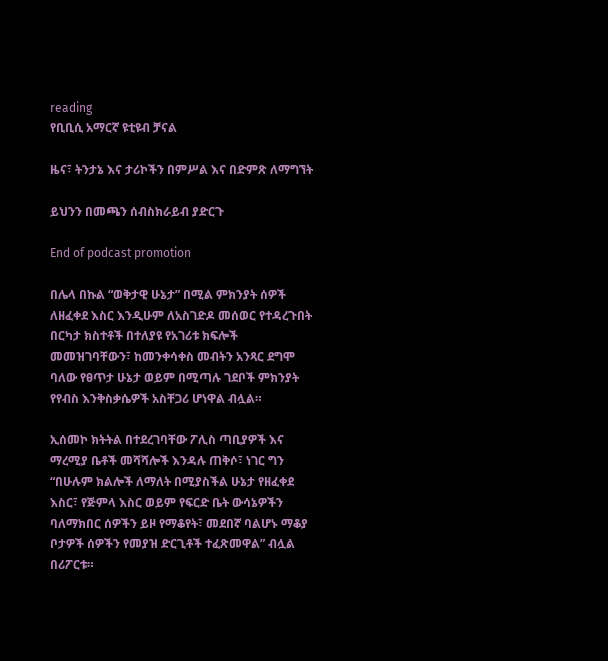reading
የቢቢሲ አማርኛ ዩቲዩብ ቻናል

ዜና፣ ትንታኔ እና ታሪኮችን በምሥል እና በድምጽ ለማግኘት

ይህንን በመጫን ሰብስክራይብ ያድርጉ

End of podcast promotion

በሌላ በኩል “ወቅታዊ ሁኔታ” በሚል ምክንያት ሰዎች ለዘፈቀደ እስር እንዲሁም ለአስገድዶ መሰወር የተዳረጉበት በርካታ ክስተቶች በተለያዩ የአገሪቱ ክፍሎች መመዝገባቸውን፣ ከመንቀሳቀስ መብትን አንጻር ደግሞ ባለው የፀጥታ ሁኔታ ወይም በሚጣሉ ገደቦች ምክንያት የየብስ እንቅስቃሴዎች አስቸጋሪ ሆነዋል ብሏል።

ኢሰመኮ ክትትል በተደረገባቸው ፖሊስ ጣቢያዎች እና ማረሚያ ቤቶች መሻሻሎች እንዳሉ ጠቅሶ፣ ነገር ግን “በሁሉም ክልሎች ለማለት በሚያስችል ሁኔታ የዘፈቀደ እስር፣ የጅምላ እስር ወይም የፍርድ ቤት ውሳኔዎችን ባለማክበር ሰዎችን ይዞ የማቆየት፣ መደበኛ ባልሆኑ ማቆያ ቦታዎች ሰዎችን የመያዝ ድርጊቶች ተፈጽመዋል” ብሏል በሪፖርቱ።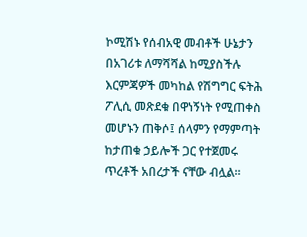ኮሚሽኑ የሰብአዊ መብቶች ሁኔታን በአገሪቱ ለማሻሻል ከሚያስችሉ እርምጃዎች መካከል የሽግግር ፍትሕ ፖሊሲ መጽደቁ በዋነኝነት የሚጠቀስ መሆኑን ጠቅሶ፤ ሰላምን የማምጣት ከታጠቁ ኃይሎች ጋር የተጀመሩ ጥረቶች አበረታች ናቸው ብሏል።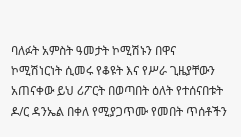ባለፉት አምስት ዓመታት ኮሚሽኑን በዋና ኮሚሽነርነት ሲመሩ የቆዩት እና የሥራ ጊዜያቸውን አጠናቀው ይህ ሪፖርት በወጣበት ዕለት የተሰናበቱት ዶ/ር ዳንኤል በቀለ የሚያጋጥሙ የመበት ጥሰቶችን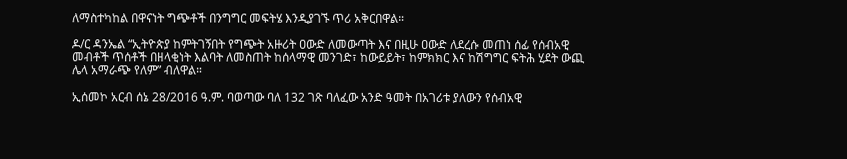ለማስተካከል በዋናነት ግጭቶች በንግግር መፍትሄ እንዲያገኙ ጥሪ አቅርበዋል።

ዶ/ር ዳንኤል “ኢትዮጵያ ከምትገኝበት የግጭት አዙሪት ዐውድ ለመውጣት እና በዚሁ ዐውድ ለደረሱ መጠነ ሰፊ የሰብአዊ መብቶች ጥሰቶች በዘላቂነት እልባት ለመስጠት ከሰላማዊ መንገድ፣ ከውይይት፣ ከምክክር እና ከሽግግር ፍትሕ ሂደት ውጪ ሌላ አማራጭ የለም” ብለዋል።

ኢሰመኮ አርብ ሰኔ 28/2016 ዓ.ም. ባወጣው ባለ 132 ገጽ ባለፈው አንድ ዓመት በአገሪቱ ያለውን የሰብአዊ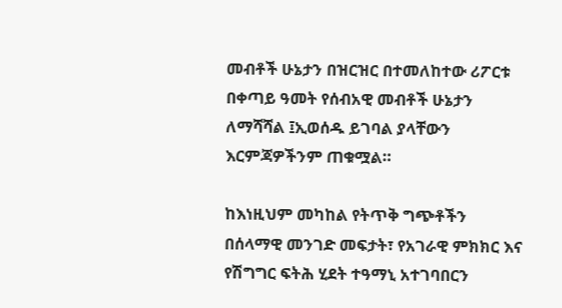መብቶች ሁኔታን በዝርዝር በተመለከተው ሪፖርቱ በቀጣይ ዓመት የሰብአዊ መብቶች ሁኔታን ለማሻሻል ፤ኢወሰዱ ይገባል ያላቸውን እርምጃዎችንም ጠቁሟል።

ከእነዚህም መካከል የትጥቅ ግጭቶችን በሰላማዊ መንገድ መፍታት፣ የአገራዊ ምክክር እና የሽግግር ፍትሕ ሂደት ተዓማኒ አተገባበርን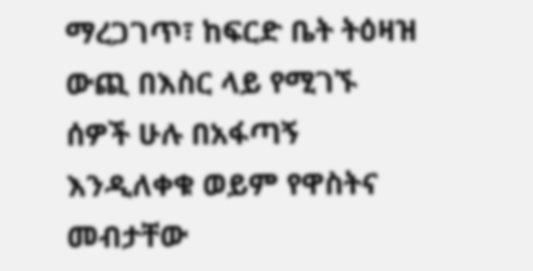ማረጋገጥ፣ ከፍርድ ቤት ትዕዛዝ ውጪ በእስር ላይ የሚገኙ ሰዎች ሁሉ በአፋጣኝ እንዲለቀቁ ወይም የዋስትና መብታቸው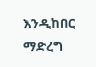እንዲከበር ማድረግ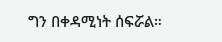ግን በቀዳሚነት ሰፍሯል።